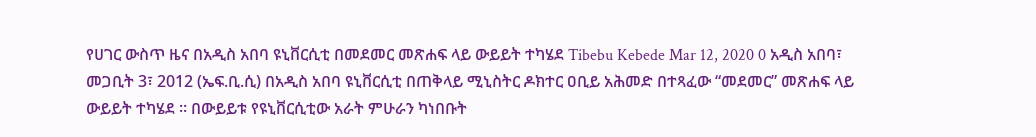የሀገር ውስጥ ዜና በአዲስ አበባ ዩኒቨርሲቲ በመደመር መጽሐፍ ላይ ውይይት ተካሄደ Tibebu Kebede Mar 12, 2020 0 አዲስ አበባ፣ መጋቢት 3፣ 2012 (ኤፍ.ቢ.ሲ) በአዲስ አበባ ዩኒቨርሲቲ በጠቅላይ ሚኒስትር ዶክተር ዐቢይ አሕመድ በተጻፈው “መደመር” መጽሐፍ ላይ ውይይት ተካሄደ ። በውይይቱ የዩኒቨርሲቲው አራት ምሁራን ካነበቡት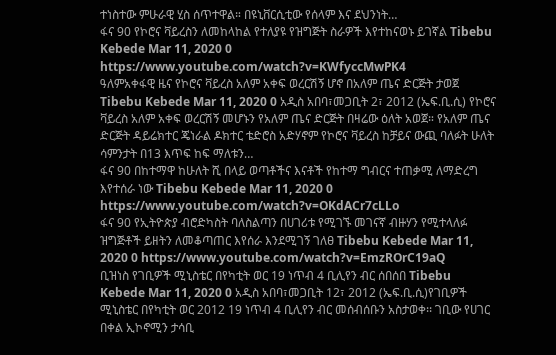ተነስተው ምሁራዊ ሂስ ሰጥተዋል። በዩኒቨርሲቲው የሰላም እና ደህንነት…
ፋና 90 የኮሮና ቫይረስን ለመከላከል የተለያዩ የዝግጅት ስራዎች እየተከናወኑ ይገኛል Tibebu Kebede Mar 11, 2020 0 https://www.youtube.com/watch?v=KWfyccMwPK4
ዓለምአቀፋዊ ዜና የኮሮና ቫይረስ አለም አቀፍ ወረርሽኝ ሆኖ በአለም ጤና ድርጅት ታወጀ Tibebu Kebede Mar 11, 2020 0 አዲስ አበባ፣መጋቢት 2፣ 2012 (ኤፍ.ቢ.ሲ) የኮሮና ቫይረስ አለም አቀፍ ወረርሽኝ መሆኑን የአለም ጤና ድርጅት በዛሬው ዕለት አወጀ። የአለም ጤና ድርጅት ዳይሬክተር ጄነራል ዶክተር ቴድሮስ አድሃኖም የኮሮና ቫይረስ ከቻይና ውጪ ባለፉት ሁለት ሳምንታት በ13 እጥፍ ከፍ ማለቱን…
ፋና 90 በከተማዋ ከሁለት ሺ በላይ ወጣቶችና እናቶች የከተማ ግብርና ተጠቃሚ ለማድረግ እየተሰራ ነው Tibebu Kebede Mar 11, 2020 0 https://www.youtube.com/watch?v=OKdACr7cLLo
ፋና 90 የኢትዮጵያ ብሮድካስት ባለስልጣን በሀገሪቱ የሚገኙ መገናኛ ብዙሃን የሚተላለፉ ዝግጅቶች ይዘትን ለመቆጣጠር እየሰራ እንደሚገኝ ገለፀ Tibebu Kebede Mar 11, 2020 0 https://www.youtube.com/watch?v=EmzROrC19aQ
ቢዝነስ የገቢዎች ሚኒስቴር በየካቲት ወር 19 ነጥብ 4 ቢሊየን ብር ሰበሰበ Tibebu Kebede Mar 11, 2020 0 አዲስ አበባ፣መጋቢት 12፣ 2012 (ኤፍ.ቢ.ሲ)የገቢዎች ሚኒስቴር በየካቲት ወር 2012 19 ነጥብ 4 ቢሊየን ብር መሰብሰቡን አስታወቀ፡፡ ገቢው የሀገር በቀል ኢኮኖሚን ታሳቢ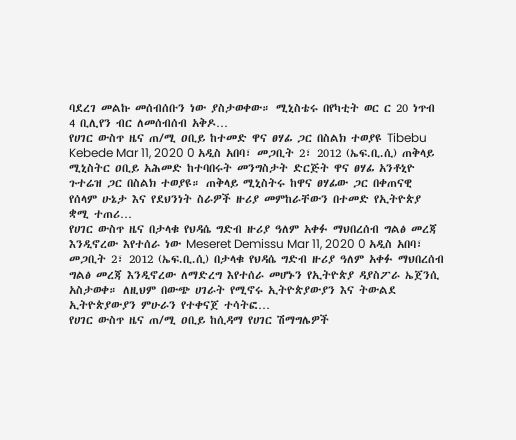ባደረገ መልኩ መሰብሰቡን ነው ያስታወቀው። ሚኒስቴሩ በየካቲት ወር ር 20 ነጥብ 4 ቢሊየን ብር ለመሰብሰብ አቅዶ…
የሀገር ውስጥ ዜና ጠ/ሚ ዐቢይ ከተመድ ዋና ፀሃፊ ጋር በስልክ ተወያዩ Tibebu Kebede Mar 11, 2020 0 አዲስ አበባ፣ መጋቢት 2፣ 2012 (ኤፍ.ቢ.ሲ) ጠቅላይ ሚኒስትር ዐቢይ አሕመድ ከተባበሩት መንግስታት ድርጅት ዋና ፀሃፊ አንቶኒዮ ጉተሬዝ ጋር በስልክ ተወያዩ። ጠቅላይ ሚኒስትሩ ከዋና ፀሃፊው ጋር በቀጠናዊ የሰላም ሁኔታ እና የደህንነት ስራዎች ዙሪያ መምከራቸውን በተመድ የኢትዮጵያ ቋሚ ተጠሪ…
የሀገር ውስጥ ዜና በታላቁ የህዳሴ ግድብ ዙሪያ ዓለም አቀፉ ማህበረሰብ ግልፅ መረጃ እንዲኖረው እየተሰራ ነው Meseret Demissu Mar 11, 2020 0 አዲስ አበባ፣ መጋቢት 2፣ 2012 (ኤፍ.ቢ.ሲ) በታላቁ የህዳሴ ግድብ ዙሪያ ዓለም አቀፉ ማህበረሰብ ግልፅ መረጃ እንዲኖረው ለማድረግ እየተሰራ መሆኑን የኢትዮጵያ ዳያስፖራ ኤጀንሲ አስታወቀ። ለዚህም በውጭ ሀገራት የሚኖሩ ኢትዮጵያውያን እና ትውልደ ኢትዮጵያውያን ምሁራን የተቀናጀ ተሳትፎ…
የሀገር ውስጥ ዜና ጠ/ሚ ዐቢይ ከሲዳማ የሀገር ሽማግሌዎች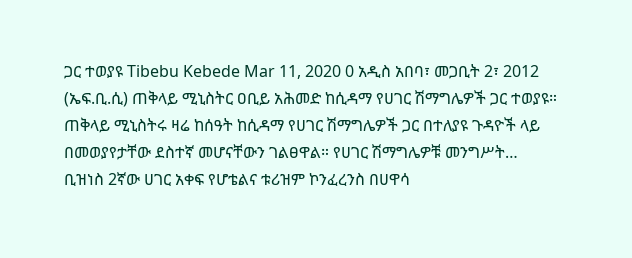ጋር ተወያዩ Tibebu Kebede Mar 11, 2020 0 አዲስ አበባ፣ መጋቢት 2፣ 2012 (ኤፍ.ቢ.ሲ) ጠቅላይ ሚኒስትር ዐቢይ አሕመድ ከሲዳማ የሀገር ሽማግሌዎች ጋር ተወያዩ። ጠቅላይ ሚኒስትሩ ዛሬ ከሰዓት ከሲዳማ የሀገር ሽማግሌዎች ጋር በተለያዩ ጉዳዮች ላይ በመወያየታቸው ደስተኛ መሆናቸውን ገልፀዋል። የሀገር ሽማግሌዎቹ መንግሥት…
ቢዝነስ 2ኛው ሀገር አቀፍ የሆቴልና ቱሪዝም ኮንፈረንስ በሀዋሳ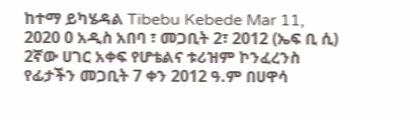ከተማ ይካሄዳል Tibebu Kebede Mar 11, 2020 0 አዲስ አበባ ፣ መጋቢት 2፣ 2012 (ኤፍ ቢ ሲ) 2ኛው ሀገር አቀፍ የሆቴልና ቱሪዝም ኮንፈረንስ የፊታችን መጋቢት 7 ቀን 2012 ዓ.ም በሀዋሳ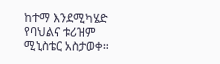ከተማ እንደሚካሄድ የባህልና ቱሪዝም ሚኒስቴር አስታወቀ።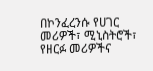በኮንፈረንሱ የሀገር መሪዎች፣ ሚኒስትሮች፣ የዘርፉ መሪዎችና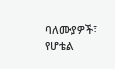ባለሙያዎች፣ የሆቴል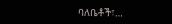ባለቤቶች፣…